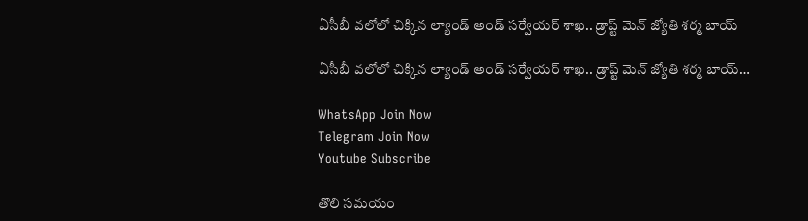ఏసీబీ వలోలో చిక్కిన ల్యాండ్ అండ్ సర్వేయర్ శాఖ.. డ్రాప్ట్ మెన్ జ్యోతి శర్మ బాయ్

ఏసీబీ వలోలో చిక్కిన ల్యాండ్ అండ్ సర్వేయర్ శాఖ.. డ్రాప్ట్ మెన్ జ్యోతి శర్మ బాయ్…

WhatsApp Join Now
Telegram Join Now
Youtube Subscribe

తొలి సమయం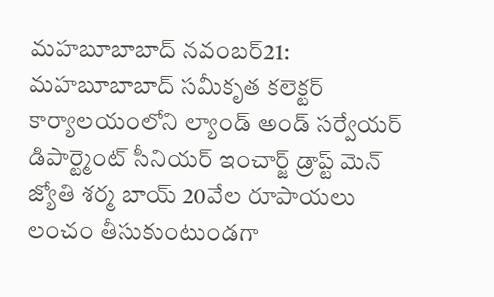మహబూబాబాద్ నవంబర్21:
మహబూబాబాద్ సమీకృత కలెక్టర్ కార్యాలయంలోని ల్యాండ్ అండ్ సర్వేయర్ డిపార్ట్మెంట్ సీనియర్ ఇంచార్జ్ డ్రాప్ట్ మెన్ జ్యోతి శర్మ బాయ్ 20వేల రూపాయలు లంచం తీసుకుంటుండగా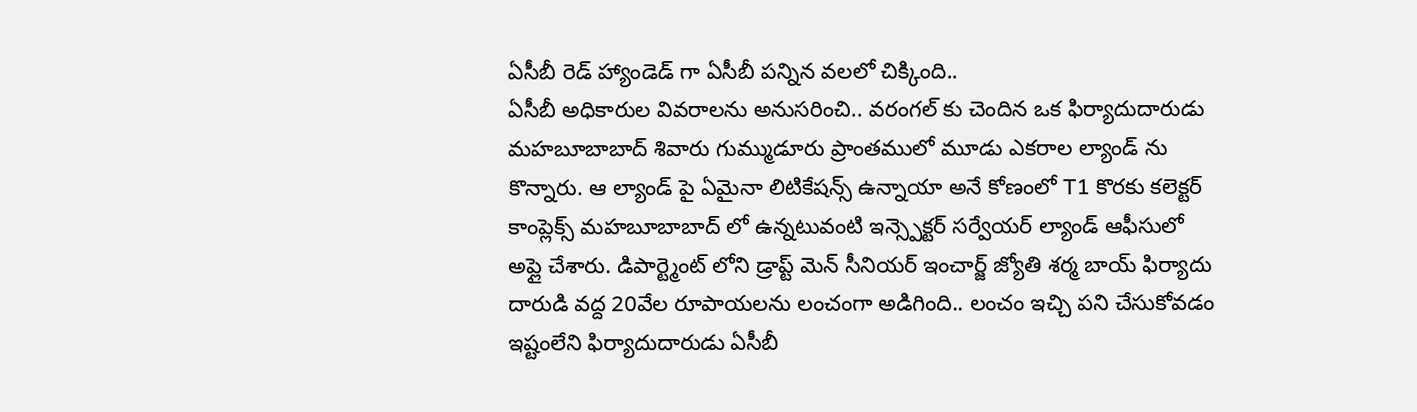ఏసీబీ రెడ్ హ్యాండెడ్ గా ఏసీబీ పన్నిన వలలో చిక్కింది..
ఏసీబీ అధికారుల వివరాలను అనుసరించి.. వరంగల్ కు చెందిన ఒక ఫిర్యాదుదారుడు మహబూబాబాద్ శివారు గుమ్ముడూరు ప్రాంతములో మూడు ఎకరాల ల్యాండ్ ను కొన్నారు. ఆ ల్యాండ్ పై ఏమైనా లిటికేషన్స్ ఉన్నాయా అనే కోణంలో T1 కొరకు కలెక్టర్ కాంప్లెక్స్ మహబూబాబాద్ లో ఉన్నటువంటి ఇన్స్పెక్టర్ సర్వేయర్ ల్యాండ్ ఆఫీసులో అప్లై చేశారు. డిపార్ట్మెంట్ లోని డ్రాప్ట్ మెన్ సీనియర్ ఇంచార్జ్ జ్యోతి శర్మ బాయ్ ఫిర్యాదు దారుడి వద్ద 20వేల రూపాయలను లంచంగా అడిగింది.. లంచం ఇచ్చి పని చేసుకోవడం ఇష్టంలేని ఫిర్యాదుదారుడు ఏసీబీ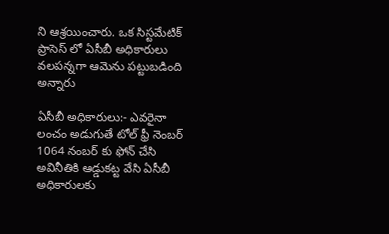ని ఆశ్రయించారు. ఒక సిస్టమేటిక్ ప్రాసెస్ లో ఏసీబీ అధికారులు వలపన్నగా ఆమెను పట్టుబడింది అన్నారు

ఏసీబీ అధికారులు:- ఎవరైనా లంచం అడుగుతే టోల్ ఫ్రీ నెంబర్ 1064 నంబర్ కు ఫోన్ చేసి అవినీతికి ఆడ్డుకట్ట వేసి ఏసీబీ అధికారులకు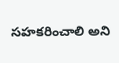సహకరించాలి అని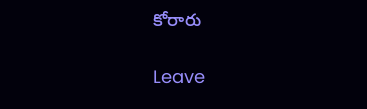కోరారు

Leave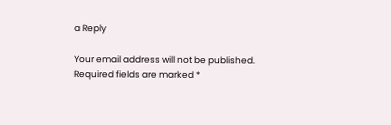a Reply

Your email address will not be published. Required fields are marked *